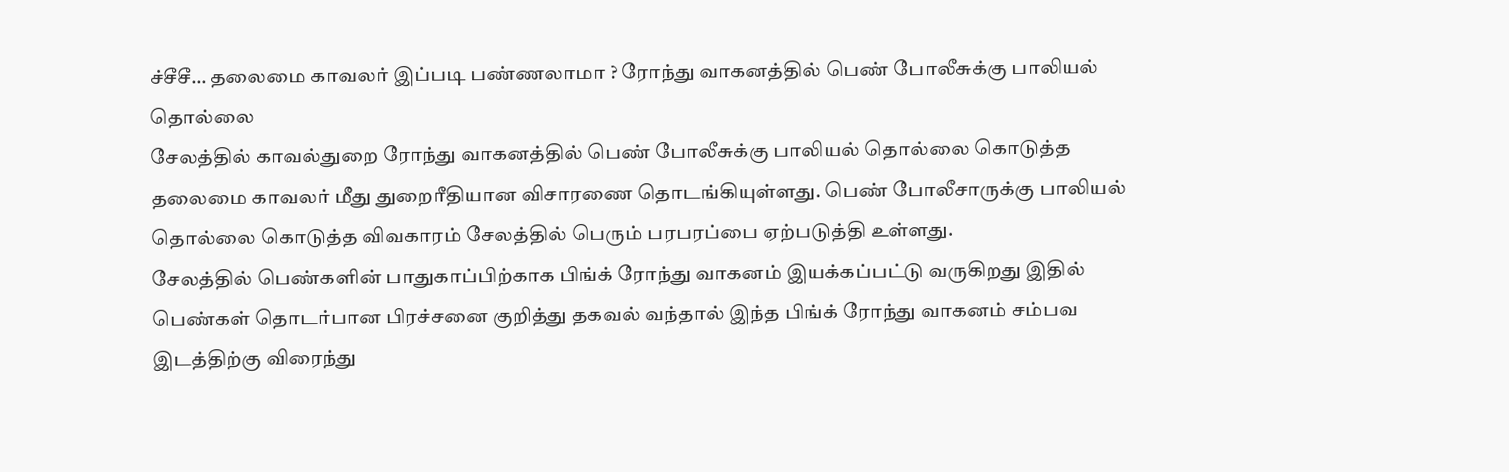ச்சீசீ… தலைமை காவலர் இப்படி பண்ணலாமா ? ரோந்து வாகனத்தில் பெண் போலீசுக்கு பாலியல் தொல்லை
சேலத்தில் காவல்துறை ரோந்து வாகனத்தில் பெண் போலீசுக்கு பாலியல் தொல்லை கொடுத்த தலைமை காவலர் மீது துறைரீதியான விசாரணை தொடங்கியுள்ளது. பெண் போலீசாருக்கு பாலியல் தொல்லை கொடுத்த விவகாரம் சேலத்தில் பெரும் பரபரப்பை ஏற்படுத்தி உள்ளது.
சேலத்தில் பெண்களின் பாதுகாப்பிற்காக பிங்க் ரோந்து வாகனம் இயக்கப்பட்டு வருகிறது இதில் பெண்கள் தொடர்பான பிரச்சனை குறித்து தகவல் வந்தால் இந்த பிங்க் ரோந்து வாகனம் சம்பவ இடத்திற்கு விரைந்து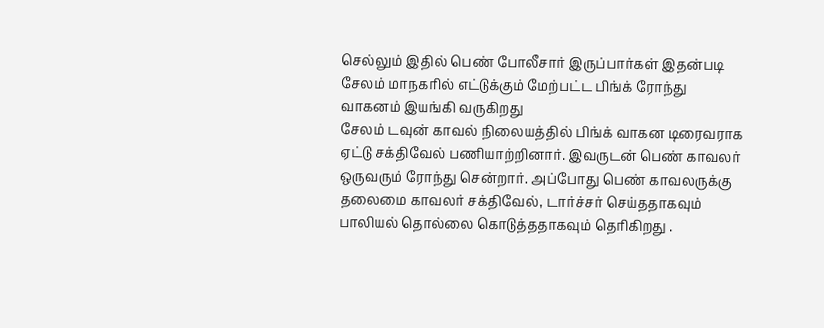செல்லும் இதில் பெண் போலீசார் இருப்பார்கள் இதன்படி சேலம் மாநகரில் எட்டுக்கும் மேற்பட்ட பிங்க் ரோந்து வாகனம் இயங்கி வருகிறது
சேலம் டவுன் காவல் நிலையத்தில் பிங்க் வாகன டிரைவராக ஏட்டு சக்திவேல் பணியாற்றினார். இவருடன் பெண் காவலர் ஒருவரும் ரோந்து சென்றார். அப்போது பெண் காவலருக்கு தலைமை காவலர் சக்திவேல், டார்ச்சர் செய்ததாகவும் பாலியல் தொல்லை கொடுத்ததாகவும் தெரிகிறது .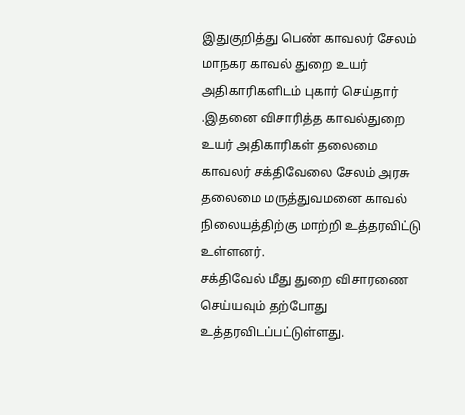இதுகுறித்து பெண் காவலர் சேலம் மாநகர காவல் துறை உயர் அதிகாரிகளிடம் புகார் செய்தார் .இதனை விசாரித்த காவல்துறை உயர் அதிகாரிகள் தலைமை காவலர் சக்திவேலை சேலம் அரசு தலைமை மருத்துவமனை காவல் நிலையத்திற்கு மாற்றி உத்தரவிட்டு உள்ளனர்.
சக்திவேல் மீது துறை விசாரணை செய்யவும் தற்போது உத்தரவிடப்பட்டுள்ளது.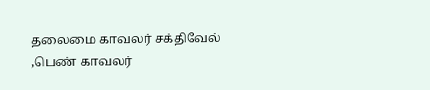தலைமை காவலர் சக்திவேல் ,பெண் காவலர்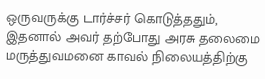ஒருவருக்கு டார்ச்சர் கொடுத்ததும், இதனால் அவர் தற்போது அரசு தலைமை மருத்துவமனை காவல் நிலையத்திற்கு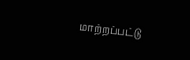மாற்றப்பட்டு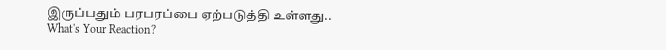இருப்பதும் பரபரப்பை ஏற்படுத்தி உள்ளது..
What's Your Reaction?